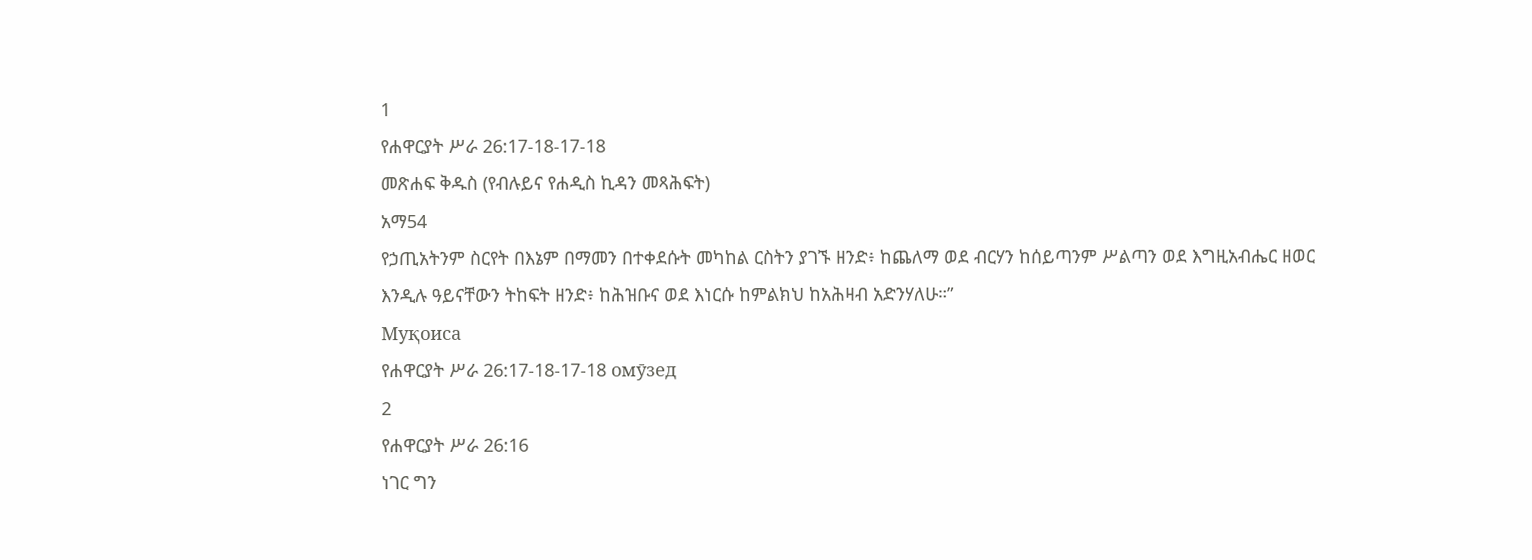1
የሐዋርያት ሥራ 26:17-18-17-18
መጽሐፍ ቅዱስ (የብሉይና የሐዲስ ኪዳን መጻሕፍት)
አማ54
የኃጢአትንም ስርየት በእኔም በማመን በተቀደሱት መካከል ርስትን ያገኙ ዘንድ፥ ከጨለማ ወደ ብርሃን ከሰይጣንም ሥልጣን ወደ እግዚአብሔር ዘወር እንዲሉ ዓይናቸውን ትከፍት ዘንድ፥ ከሕዝቡና ወደ እነርሱ ከምልክህ ከአሕዛብ አድንሃለሁ።”
Муқоиса
የሐዋርያት ሥራ 26:17-18-17-18 омӯзед
2
የሐዋርያት ሥራ 26:16
ነገር ግን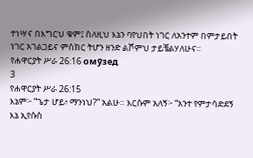ተነሣና በእግርህ ቁም፤ ስለዚህ እኔን ባየህበት ነገር ለአንተም በምታይበት ነገር አገልጋይና ምስክር ትሆን ዘንድ ልሾምህ ታይቼልሃለሁና።
የሐዋርያት ሥራ 26:16 омӯзед
3
የሐዋርያት ሥራ 26:15
እኔም፦ “ጌታ ሆይ፥ ማንነህ?” አልሁ። እርሱም አለኝ፦ “አንተ የምታሳድደኝ እኔ ኢየሱስ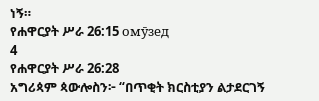ነኝ።
የሐዋርያት ሥራ 26:15 омӯзед
4
የሐዋርያት ሥራ 26:28
አግሪጳም ጳውሎስን፦ “በጥቂት ክርስቲያን ልታደርገኝ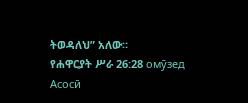ትወዳለህ” አለው።
የሐዋርያት ሥራ 26:28 омӯзед
Асосӣ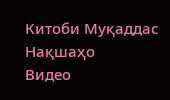Китоби Муқаддас
Нақшаҳо
Видео